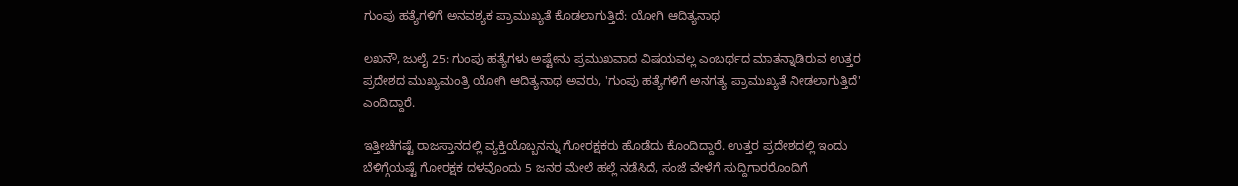ಗುಂಪು ಹತ್ಯೆಗಳಿಗೆ ಅನವಶ್ಯಕ ಪ್ರಾಮುಖ್ಯತೆ ಕೊಡಲಾಗುತ್ತಿದೆ: ಯೋಗಿ ಆದಿತ್ಯನಾಥ

ಲಖನೌ, ಜುಲೈ 25: ಗುಂಪು ಹತ್ಯೆಗಳು ಅಷ್ಟೇನು ಪ್ರಮುಖವಾದ ವಿಷಯವಲ್ಲ ಎಂಬರ್ಥದ ಮಾತನ್ನಾಡಿರುವ ಉತ್ತರ ಪ್ರದೇಶದ ಮುಖ್ಯಮಂತ್ರಿ ಯೋಗಿ ಆದಿತ್ಯನಾಥ ಅವರು, 'ಗುಂಪು ಹತ್ಯೆಗಳಿಗೆ ಅನಗತ್ಯ ಪ್ರಾಮುಖ್ಯತೆ ನೀಡಲಾಗುತ್ತಿದೆ' ಎಂದಿದ್ದಾರೆ.

ಇತ್ತೀಚೆಗಷ್ಟೆ ರಾಜಸ್ತಾನದಲ್ಲಿ ವ್ಯಕ್ತಿಯೊಬ್ಬನನ್ನು ಗೋರಕ್ಷಕರು ಹೊಡೆದು ಕೊಂದಿದ್ದಾರೆ. ಉತ್ತರ ಪ್ರದೇಶದಲ್ಲಿ ಇಂದು ಬೆಳಿಗ್ಗೆಯಷ್ಟೆ ಗೋರಕ್ಷಕ ದಳವೊಂದು 5 ಜನರ ಮೇಲೆ ಹಲ್ಲೆ ನಡೆಸಿದೆ, ಸಂಜೆ ವೇಳೆಗೆ ಸುದ್ದಿಗಾರರೊಂದಿಗೆ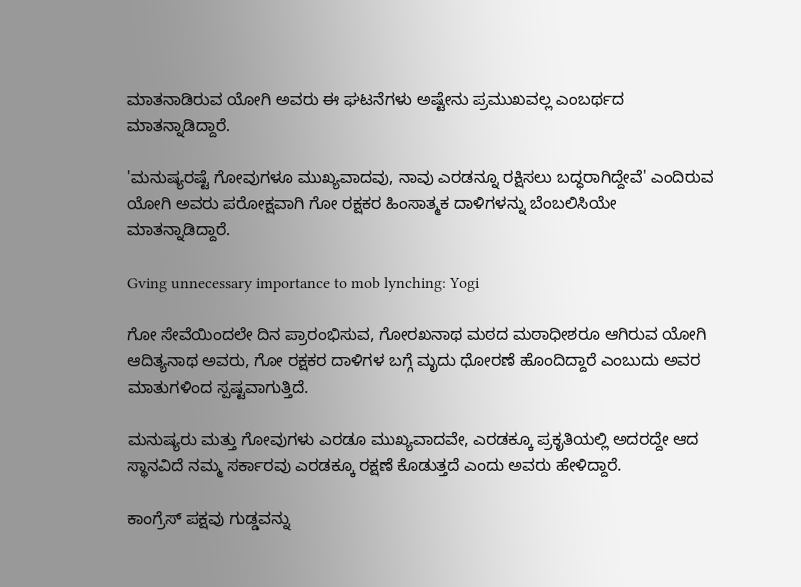ಮಾತನಾಡಿರುವ ಯೋಗಿ ಅವರು ಈ ಘಟನೆಗಳು ಅಷ್ಟೇನು ಪ್ರಮುಖವಲ್ಲ ಎಂಬರ್ಥದ ಮಾತನ್ನಾಡಿದ್ದಾರೆ.

'ಮನುಷ್ಯರಷ್ಟೆ ಗೋವುಗಳೂ ಮುಖ್ಯವಾದವು, ನಾವು ಎರಡನ್ನೂ ರಕ್ಷಿಸಲು ಬದ್ಧರಾಗಿದ್ದೇವೆ' ಎಂದಿರುವ ಯೋಗಿ ಅವರು ಪರೋಕ್ಷವಾಗಿ ಗೋ ರಕ್ಷಕರ ಹಿಂಸಾತ್ಮಕ ದಾಳಿಗಳನ್ನು ಬೆಂಬಲಿಸಿಯೇ ಮಾತನ್ನಾಡಿದ್ದಾರೆ.

Gving unnecessary importance to mob lynching: Yogi

ಗೋ ಸೇವೆಯಿಂದಲೇ ದಿನ ಪ್ರಾರಂಭಿಸುವ, ಗೋರಖನಾಥ ಮಠದ ಮಠಾಧೀಶರೂ ಆಗಿರುವ ಯೋಗಿ ಆದಿತ್ಯನಾಥ ಅವರು, ಗೋ ರಕ್ಷಕರ ದಾಳಿಗಳ ಬಗ್ಗೆ ಮೃದು ಧೋರಣೆ ಹೊಂದಿದ್ದಾರೆ ಎಂಬುದು ಅವರ ಮಾತುಗಳಿಂದ ಸ್ಪಷ್ಟವಾಗುತ್ತಿದೆ.

ಮನುಷ್ಯರು ಮತ್ತು ಗೋವುಗಳು ಎರಡೂ ಮುಖ್ಯವಾದವೇ, ಎರಡಕ್ಕೂ ಪ್ರಕೃತಿಯಲ್ಲಿ ಅದರದ್ದೇ ಆದ ಸ್ಥಾನವಿದೆ ನಮ್ಮ ಸರ್ಕಾರವು ಎರಡಕ್ಕೂ ರಕ್ಷಣೆ ಕೊಡುತ್ತದೆ ಎಂದು ಅವರು ಹೇಳಿದ್ದಾರೆ.

ಕಾಂಗ್ರೆಸ್ ಪಕ್ಷವು ಗುಡ್ಡವನ್ನು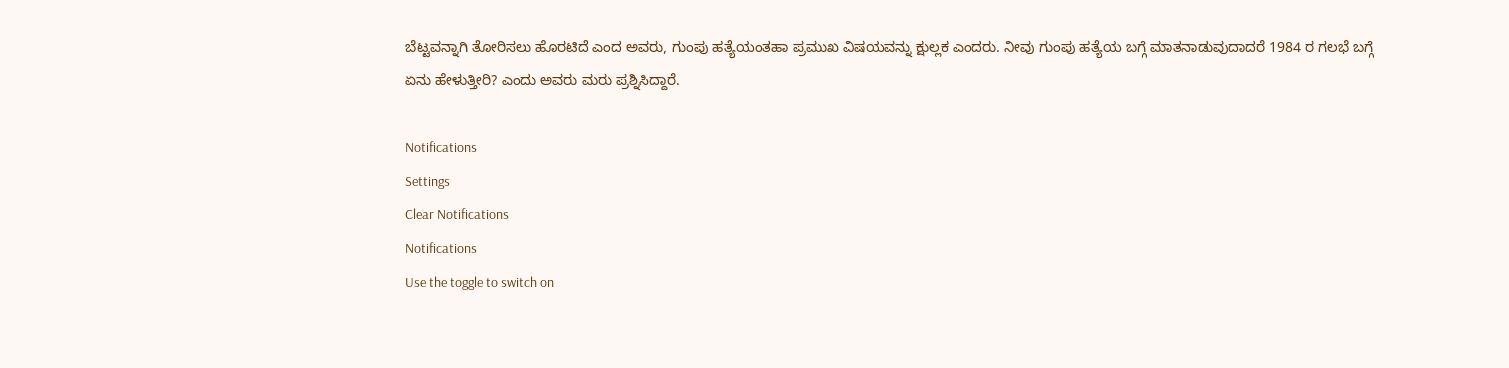ಬೆಟ್ಟವನ್ನಾಗಿ ತೋರಿಸಲು ಹೊರಟಿದೆ ಎಂದ ಅವರು, ಗುಂಪು ಹತ್ಯೆಯಂತಹಾ ಪ್ರಮುಖ ವಿಷಯವನ್ನು ಕ್ಷುಲ್ಲಕ ಎಂದರು. ನೀವು ಗುಂಪು ಹತ್ಯೆಯ ಬಗ್ಗೆ ಮಾತನಾಡುವುದಾದರೆ 1984 ರ ಗಲಭೆ ಬಗ್ಗೆ ಏನು ಹೇಳುತ್ತೀರಿ? ಎಂದು ಅವರು ಮರು ಪ್ರಶ್ನಿಸಿದ್ದಾರೆ.

Notifications
Settings
Clear Notifications
Notifications
Use the toggle to switch on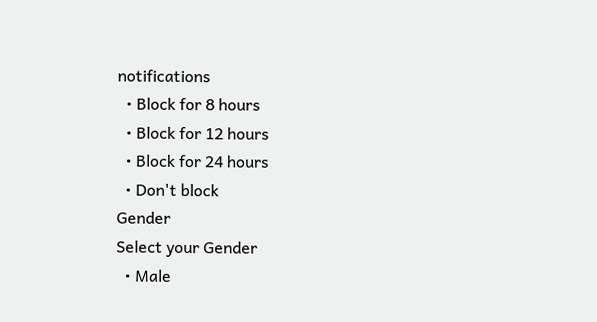notifications
  • Block for 8 hours
  • Block for 12 hours
  • Block for 24 hours
  • Don't block
Gender
Select your Gender
  • Male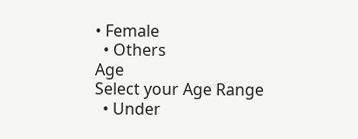• Female
  • Others
Age
Select your Age Range
  • Under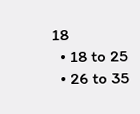18
  • 18 to 25
  • 26 to 35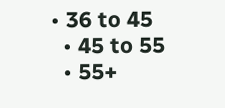• 36 to 45
  • 45 to 55
  • 55+